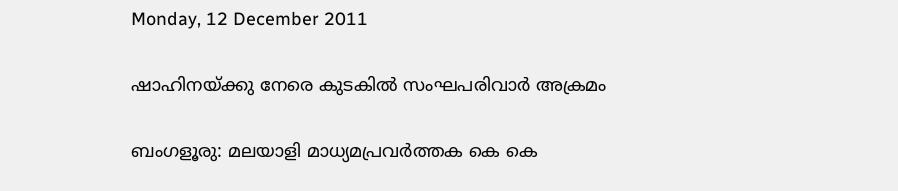Monday, 12 December 2011

ഷാഹിനയ്ക്കു നേരെ കുടകില്‍ സംഘപരിവാര്‍ അക്രമം

ബംഗളൂരു: മലയാളി മാധ്യമപ്രവര്‍ത്തക കെ കെ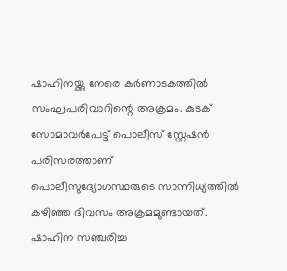ഷാഹിനയ്ക്കു നേരെ കര്‍ണാടകത്തില്‍ സംഘപരിവാറിന്റെ അക്രമം. കുടക് സോമാവര്‍പേട്ട് പൊലീസ് സ്റ്റേഷന്‍ പരിസരത്താണ് പൊലീസുദ്യോഗസ്ഥരുടെ സാന്നിധ്യത്തില്‍ കഴിഞ്ഞ ദിവസം അക്രമമുണ്ടായത്. ഷാഹിന സഞ്ചരിച്ച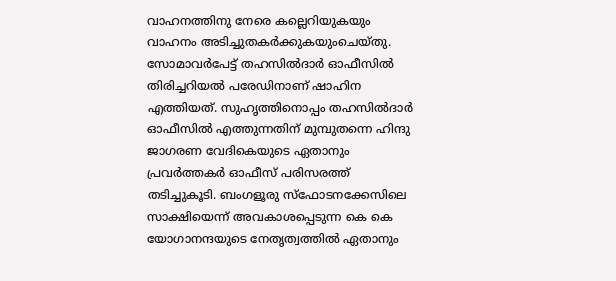വാഹനത്തിനു നേരെ കല്ലെറിയുകയും വാഹനം അടിച്ചുതകര്‍ക്കുകയുംചെയ്തു.
സോമാവര്‍പേട്ട് തഹസില്‍ദാര്‍ ഓഫീസില്‍ തിരിച്ചറിയല്‍ പരേഡിനാണ് ഷാഹിന എത്തിയത്. സുഹൃത്തിനൊപ്പം തഹസില്‍ദാര്‍ ഓഫീസില്‍ എത്തുന്നതിന് മുമ്പുതന്നെ ഹിന്ദു ജാഗരണ വേദികെയുടെ ഏതാനും പ്രവര്‍ത്തകര്‍ ഓഫീസ് പരിസരത്ത് തടിച്ചുകൂടി. ബംഗളൂരു സ്ഫോടനക്കേസിലെ സാക്ഷിയെന്ന് അവകാശപ്പെടുന്ന കെ കെ യോഗാനന്ദയുടെ നേതൃത്വത്തില്‍ ഏതാനും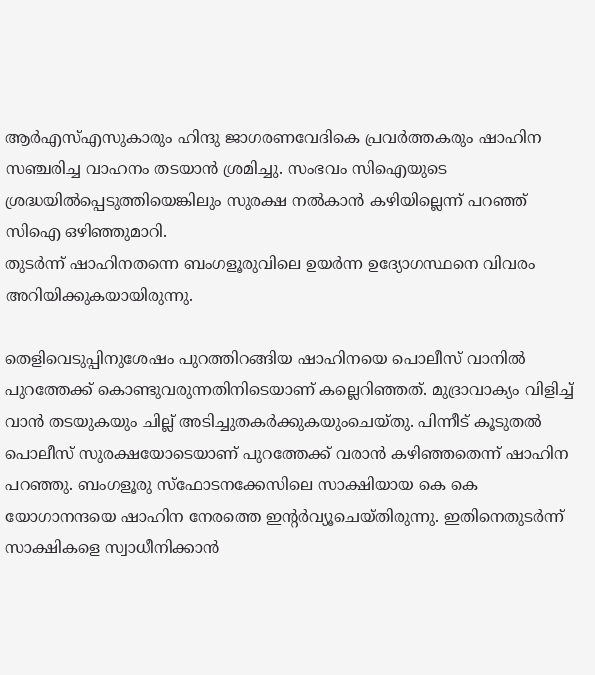ആര്‍എസ്എസുകാരും ഹിന്ദു ജാഗരണവേദികെ പ്രവര്‍ത്തകരും ഷാഹിന സഞ്ചരിച്ച വാഹനം തടയാന്‍ ശ്രമിച്ചു. സംഭവം സിഐയുടെ ശ്രദ്ധയില്‍പ്പെടുത്തിയെങ്കിലും സുരക്ഷ നല്‍കാന്‍ കഴിയില്ലെന്ന് പറഞ്ഞ് സിഐ ഒഴിഞ്ഞുമാറി.
തുടര്‍ന്ന് ഷാഹിനതന്നെ ബംഗളൂരുവിലെ ഉയര്‍ന്ന ഉദ്യോഗസ്ഥനെ വിവരം അറിയിക്കുകയായിരുന്നു.

തെളിവെടുപ്പിനുശേഷം പുറത്തിറങ്ങിയ ഷാഹിനയെ പൊലീസ് വാനില്‍ പുറത്തേക്ക് കൊണ്ടുവരുന്നതിനിടെയാണ് കല്ലെറിഞ്ഞത്. മുദ്രാവാക്യം വിളിച്ച് വാന്‍ തടയുകയും ചില്ല് അടിച്ചുതകര്‍ക്കുകയുംചെയ്തു. പിന്നീട് കൂടുതല്‍ പൊലീസ് സുരക്ഷയോടെയാണ് പുറത്തേക്ക് വരാന്‍ കഴിഞ്ഞതെന്ന് ഷാഹിന പറഞ്ഞു. ബംഗളൂരു സ്ഫോടനക്കേസിലെ സാക്ഷിയായ കെ കെ യോഗാനന്ദയെ ഷാഹിന നേരത്തെ ഇന്റര്‍വ്യൂചെയ്തിരുന്നു. ഇതിനെതുടര്‍ന്ന് സാക്ഷികളെ സ്വാധീനിക്കാന്‍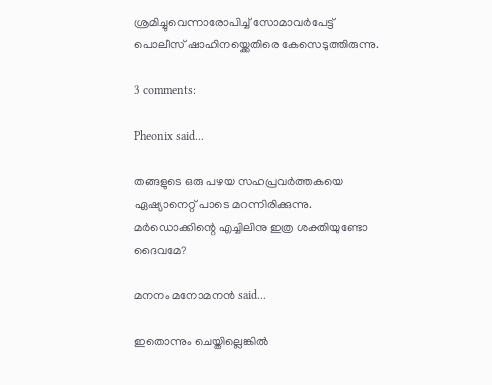ശ്രമിച്ചുവെന്നാരോപിച്ച് സോമാവര്‍പേട്ട് പൊലീസ് ഷാഹിനയ്ക്കെതിരെ കേസെടുത്തിരുന്നു.

3 comments:

Pheonix said...

തങ്ങളുടെ ഒരു പഴയ സഹപ്രവര്‍ത്തകയെ ഏഷ്യാനെറ്റ് പാടെ മറന്നിരിക്കുന്നു. മര്‍ഡൊക്കിന്റെ എച്ചിലിനു ഇത്ര ശക്തിയുണ്ടോ ദൈവമേ?

മനനം മനോമനന്‍ said...

ഇതൊന്നും ചെയ്തില്ലെങ്കിൽ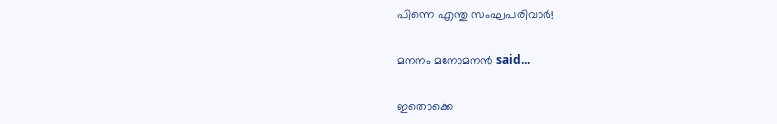പിന്നെ എന്തു സംഘപരിവാർ!

മനനം മനോമനന്‍ said...

ഇതൊക്കെ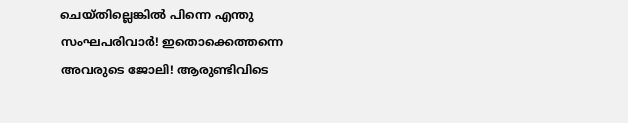ചെയ്തില്ലെങ്കിൽ പിന്നെ എന്തു സംഘപരിവാർ! ഇതൊക്കെത്തന്നെ അവരുടെ ജോലി! ആരുണ്ടിവിടെ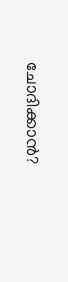ചോദിക്കാൻ?